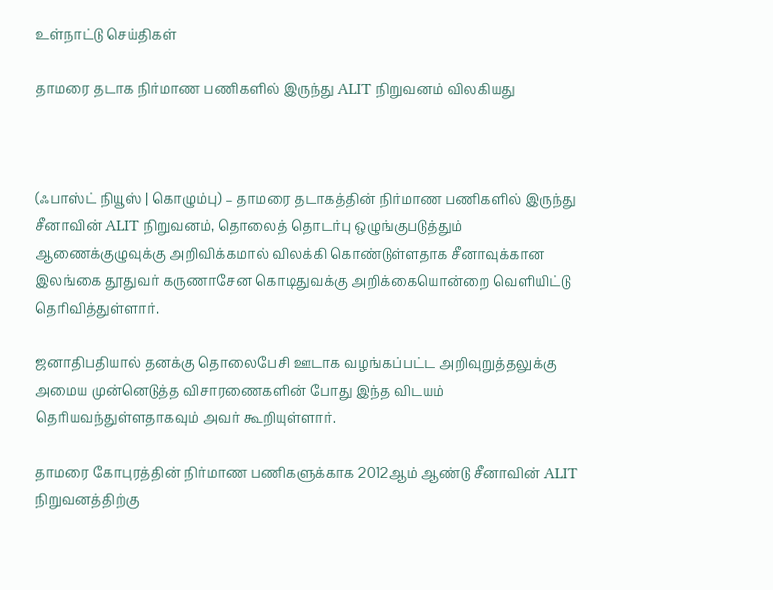உள்நாட்டு செய்திகள்

தாமரை தடாக நிர்மாண பணிகளில் இருந்து ALIT நிறுவனம் விலகியது



(ஃபாஸ்ட் நியூஸ் | கொழும்பு) – தாமரை தடாகத்தின் நிர்மாண பணிகளில் இருந்து சீனாவின் ALIT நிறுவனம், தொலைத் தொடர்பு ஒழுங்குபடுத்தும் ஆணைக்குழுவுக்கு அறிவிக்கமால் விலக்கி கொண்டுள்ளதாக சீனாவுக்கான இலங்கை தூதுவர் கருணாசேன கொடிதுவக்கு அறிக்கையொன்றை வெளியிட்டு தெரிவித்துள்ளார்.

ஜனாதிபதியால் தனக்கு தொலைபேசி ஊடாக வழங்கப்பட்ட அறிவுறுத்தலுக்கு அமைய முன்னெடுத்த விசாரணைகளின் போது இந்த விடயம் தெரியவந்துள்ளதாகவும் அவர் கூறியுள்ளார்.

தாமரை கோபுரத்தின் நிர்மாண பணிகளுக்காக 2012ஆம் ஆண்டு சீனாவின் ALIT நிறுவனத்திற்கு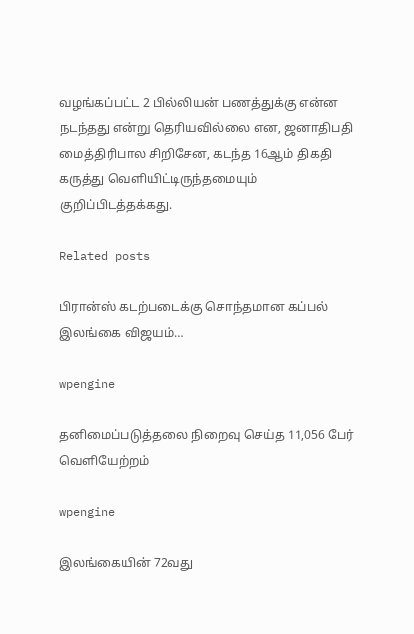வழங்கப்பட்ட 2 பில்லியன் பணத்துக்கு என்ன நடந்தது என்று தெரியவில்லை என, ஜனாதிபதி மைத்திரிபால சிறிசேன, கடந்த 16ஆம் திகதி கருத்து வெளியிட்டிருந்தமையும் குறிப்பிடத்தக்கது.

Related posts

பிரான்ஸ் கடற்படைக்கு சொந்தமான கப்பல் இலங்கை விஜயம்…

wpengine

தனிமைப்படுத்தலை நிறைவு செய்த 11,056 பேர் வெளியேற்றம்

wpengine

இலங்கையின் 72வது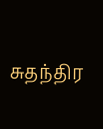சுதந்திர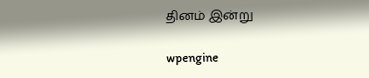தினம் இன்று

wpengine